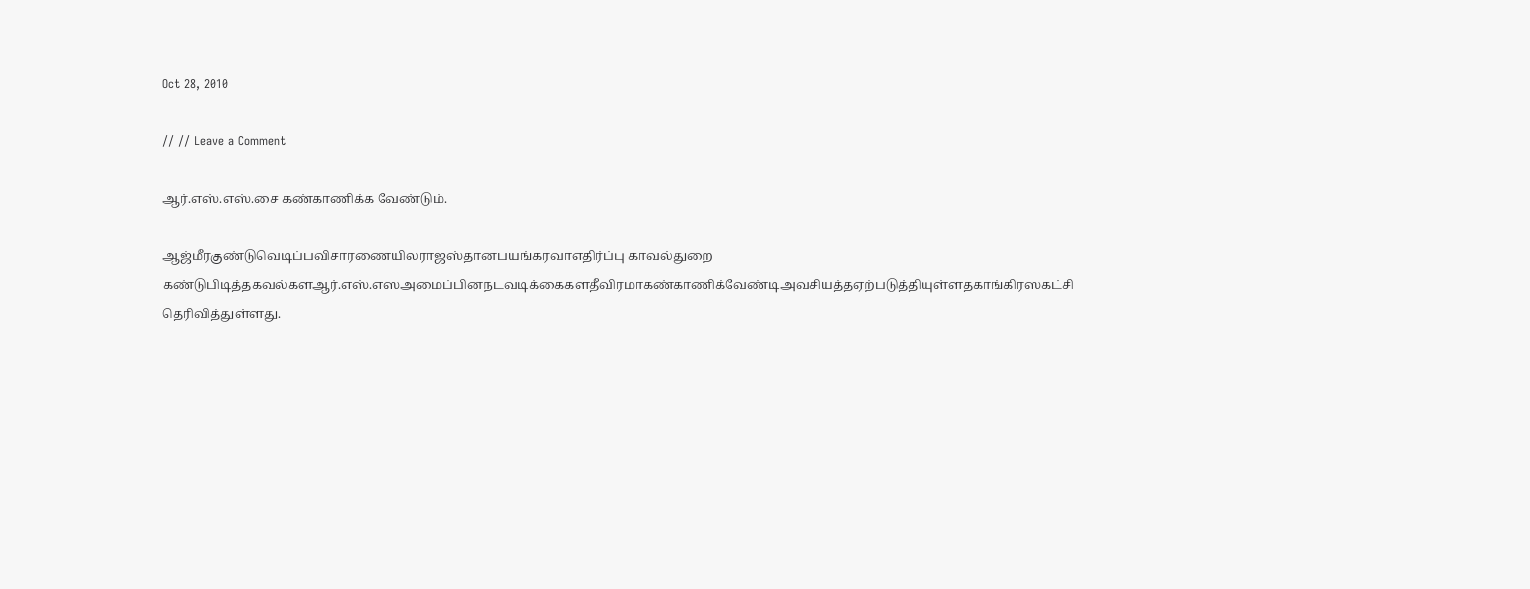Oct 28, 2010

// // Leave a Comment

ஆர்.எஸ்.எஸ்.சை கண்காணிக்க வேண்டும்.

ஆஜ்மீரகுண்டுவெடிப்பவிசாரணையிலராஜஸ்தானபயங்கரவாஎதிர்ப்பு காவ‌ல்துறை கண்டுபிடித்தகவல்களஆர்.எஸ்.எஸஅமைப்பினநடவடிக்கைகளதீவிரமாகண்காணிக்வேண்டிஅவசியத்தஏற்படுத்தியுள்ளதகாங்கிரஸகட்சி தெரிவித்துள்ளது.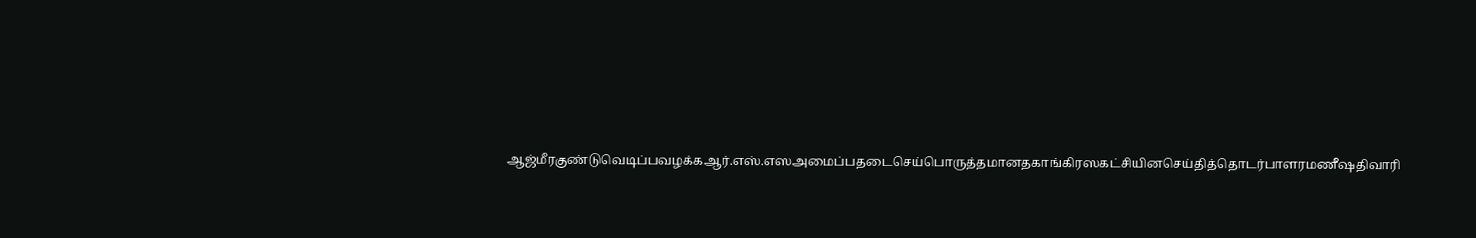ஆஜ்மீரகுண்டுவெடிப்பவழக்கஆர்.எஸ்.எஸஅமைப்பதடைசெய்பொருத்தமானதகாங்கிரஸகட்சியினசெய்தித்தொடர்பாளரமணீஷதிவாரி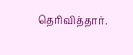தெரிவித்தார்.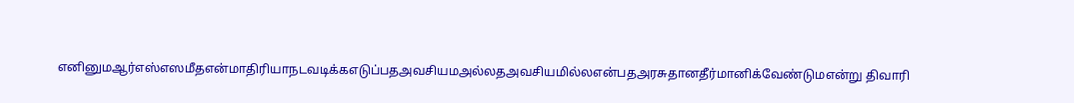எனினுமஆர்எஸ்எஸமீதஎன்மாதிரியாநடவடிக்கஎடுப்பதஅவசியமஅல்லதஅவசியமில்லஎன்பதஅரசுதானதீர்மானிக்வேண்டுமஎ‌ன்று ‌திவா‌ரி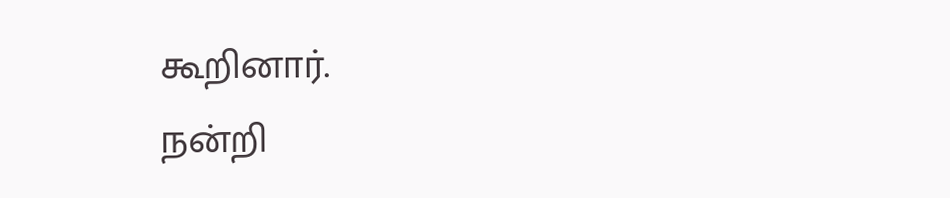கூ‌றினா‌ர்.
நன்றி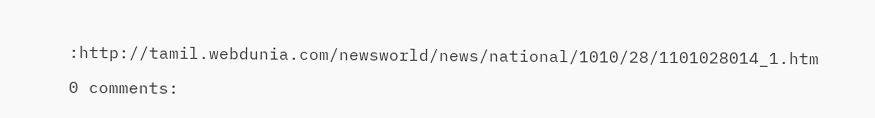:http://tamil.webdunia.com/newsworld/news/national/1010/28/1101028014_1.htm

0 comments: